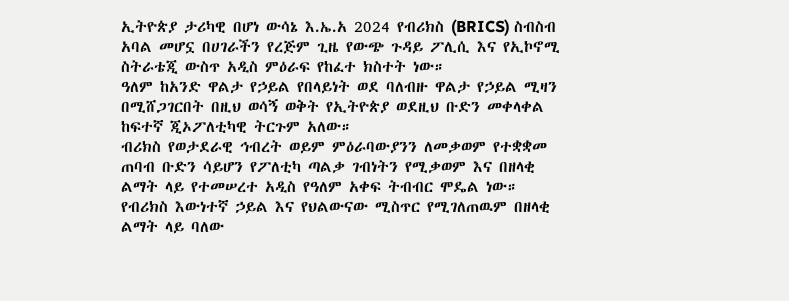ኢትዮጵያ ታሪካዊ በሆነ ውሳኔ እ.ኤ.አ 2024 የብሪክስ (BRICS) ስብስብ አባል መሆኗ በሀገራችን የረጅም ጊዜ የውጭ ጉዳይ ፖሊሲ እና የኢኮኖሚ ስትራቴጂ ውስጥ አዲስ ምዕራፍ የከፈተ ክስተት ነው።
ዓለም ከአንድ ዋልታ የኃይል የበላይነት ወደ ባለብዙ ዋልታ የኃይል ሚዛን በሚሸጋገርበት በዚህ ወሳኝ ወቅት የኢትዮጵያ ወደዚህ ቡድን መቀላቀል ከፍተኛ ጂኦፖለቲካዊ ትርጉም አለው።
ብሪክስ የወታደራዊ ኅብረት ወይም ምዕራባውያንን ለመቃወም የተቋቋመ ጠባብ ቡድን ሳይሆን የፖለቲካ ጣልቃ ገብነትን የሚቃወም እና በዘላቂ ልማት ላይ የተመሠረተ አዲስ የዓለም አቀፍ ትብብር ሞዴል ነው።
የብሪክስ እውነተኛ ኃይል እና የህልውናው ሚስጥር የሚገለጠዉም በዘላቂ ልማት ላይ ባለው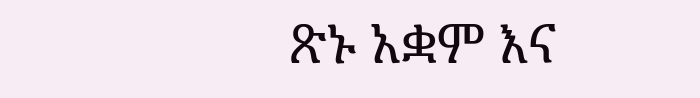ጽኑ አቋም እና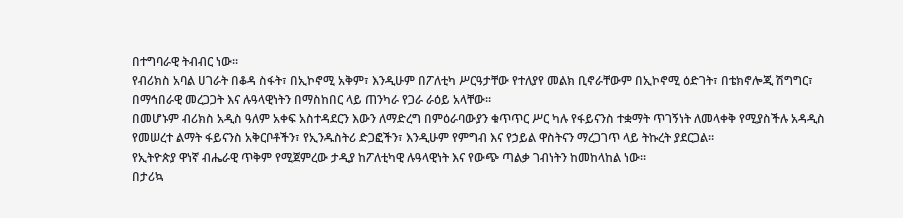በተግባራዊ ትብብር ነው።
የብሪክስ አባል ሀገራት በቆዳ ስፋት፣ በኢኮኖሚ አቅም፣ እንዲሁም በፖለቲካ ሥርዓታቸው የተለያየ መልክ ቢኖራቸውም በኢኮኖሚ ዕድገት፣ በቴክኖሎጂ ሽግግር፣ በማኅበራዊ መረጋጋት እና ሉዓላዊነትን በማስከበር ላይ ጠንካራ የጋራ ራዕይ አላቸው።
በመሆኑም ብሪክስ አዲስ ዓለም አቀፍ አስተዳደርን እውን ለማድረግ በምዕራባውያን ቁጥጥር ሥር ካሉ የፋይናንስ ተቋማት ጥገኝነት ለመላቀቅ የሚያስችሉ አዳዲስ የመሠረተ ልማት ፋይናንስ አቅርቦቶችን፣ የኢንዱስትሪ ድጋፎችን፣ እንዲሁም የምግብ እና የኃይል ዋስትናን ማረጋገጥ ላይ ትኩረት ያደርጋል።
የኢትዮጵያ ዋነኛ ብሔራዊ ጥቅም የሚጀምረው ታዲያ ከፖለቲካዊ ሉዓላዊነት እና የውጭ ጣልቃ ገብነትን ከመከላከል ነው።
በታሪኳ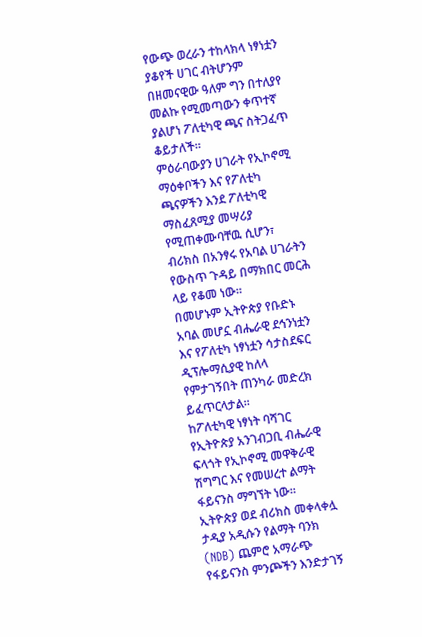የውጭ ወረራን ተከላክላ ነፃነቷን ያቆየች ሀገር ብትሆንም በዘመናዊው ዓለም ግን በተለያየ መልኩ የሚመጣውን ቀጥተኛ ያልሆነ ፖለቲካዊ ጫና ስትጋፈጥ ቆይታለች።
ምዕራባውያን ሀገራት የኢኮኖሚ ማዕቀቦችን እና የፖለቲካ ጫናዎችን እንደ ፖለቲካዊ ማስፈጸሚያ መሣሪያ የሚጠቀሙባቸዉ ሲሆን፣ ብሪክስ በአንፃሩ የአባል ሀገራትን የውስጥ ጉዳይ በማክበር መርሕ ላይ የቆመ ነው፡፡
በመሆኑም ኢትዮጵያ የቡድኑ አባል መሆኗ ብሔራዊ ደኅንነቷን እና የፖለቲካ ነፃነቷን ሳታስደፍር ዲፕሎማሲያዊ ከለላ የምታገኝበት ጠንካራ መድረክ ይፈጥርላታል።
ከፖለቲካዊ ነፃነት ባሻገር የኢትዮጵያ አንገብጋቢ ብሔራዊ ፍላጎት የኢኮኖሚ መዋቅራዊ ሽግግር እና የመሠረተ ልማት ፋይናንስ ማግኘት ነው።
ኢትዮጵያ ወደ ብሪክስ መቀላቀሏ ታዲያ አዲሱን የልማት ባንክ (NDB) ጨምሮ አማራጭ የፋይናንስ ምንጮችን እንድታገኝ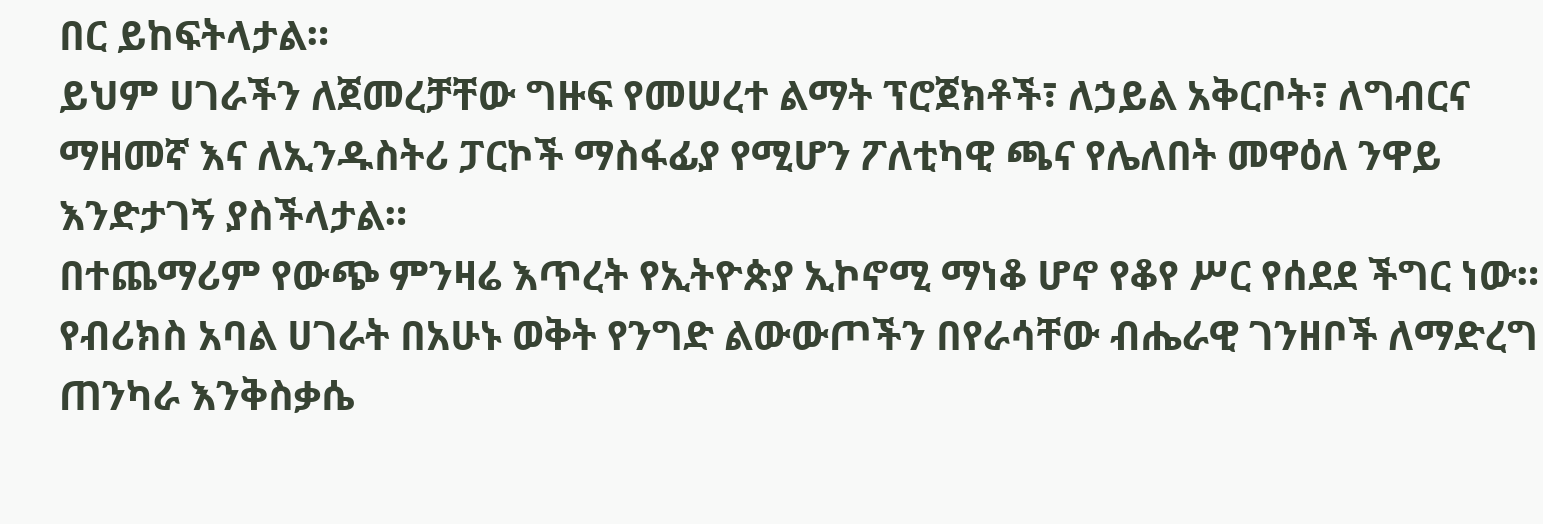በር ይከፍትላታል።
ይህም ሀገራችን ለጀመረቻቸው ግዙፍ የመሠረተ ልማት ፕሮጀክቶች፣ ለኃይል አቅርቦት፣ ለግብርና ማዘመኛ እና ለኢንዱስትሪ ፓርኮች ማስፋፊያ የሚሆን ፖለቲካዊ ጫና የሌለበት መዋዕለ ንዋይ እንድታገኝ ያስችላታል።
በተጨማሪም የውጭ ምንዛሬ እጥረት የኢትዮጵያ ኢኮኖሚ ማነቆ ሆኖ የቆየ ሥር የሰደደ ችግር ነው። የብሪክስ አባል ሀገራት በአሁኑ ወቅት የንግድ ልውውጦችን በየራሳቸው ብሔራዊ ገንዘቦች ለማድረግ ጠንካራ እንቅስቃሴ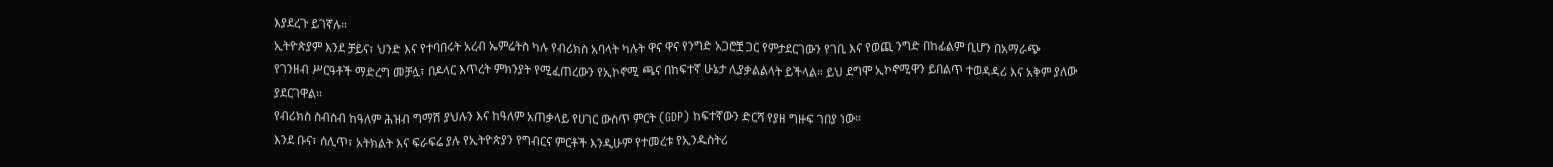እያደረጉ ይገኛሉ።
ኢትዮጵያም እንደ ቻይና፣ ህንድ እና የተባበሩት አረብ ኤምሬትስ ካሉ የብሪክስ አባላት ካሉት ዋና ዋና የንግድ አጋሮቿ ጋር የምታደርገውን የገቢ እና የወጪ ንግድ በከፊልም ቢሆን በአማራጭ የገንዘብ ሥርዓቶች ማድረግ መቻሏ፣ በዶላር እጥረት ምክንያት የሚፈጠረውን የኢኮኖሚ ጫና በከፍተኛ ሁኔታ ሊያቃልልላት ይችላል። ይህ ደግሞ ኢኮኖሚዋን ይበልጥ ተወዳዳሪ እና አቅም ያለው ያደርገዋል።
የብሪክስ ስብስብ ከዓለም ሕዝብ ግማሽ ያህሉን እና ከዓለም አጠቃላይ የሀገር ውስጥ ምርት (GDP) ከፍተኛውን ድርሻ የያዘ ግዙፍ ገበያ ነው።
እንደ ቡና፣ ሰሊጥ፣ አትክልት እና ፍራፍሬ ያሉ የኢትዮጵያን የግብርና ምርቶች እንዲሁም የተመረቱ የኢንዱስትሪ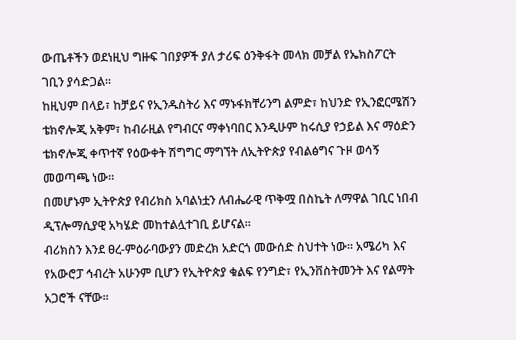ውጤቶችን ወደነዚህ ግዙፍ ገበያዎች ያለ ታሪፍ ዕንቅፋት መላክ መቻል የኤክስፖርት ገቢን ያሳድጋል።
ከዚህም በላይ፣ ከቻይና የኢንዱስትሪ እና ማኑፋክቸሪንግ ልምድ፣ ከህንድ የኢንፎርሜሽን ቴክኖሎጂ አቅም፣ ከብራዚል የግብርና ማቀነባበር እንዲሁም ከሩሲያ የኃይል እና ማዕድን ቴክኖሎጂ ቀጥተኛ የዕውቀት ሽግግር ማግኘት ለኢትዮጵያ የብልፅግና ጉዞ ወሳኝ መወጣጫ ነው።
በመሆኑም ኢትዮጵያ የብሪክስ አባልነቷን ለብሔራዊ ጥቅሟ በስኬት ለማዋል ገቢር ነበብ ዲፕሎማሲያዊ አካሄድ መከተልሏተገቢ ይሆናል።
ብሪክስን እንደ ፀረ-ምዕራባውያን መድረክ አድርጎ መውሰድ ስህተት ነው። አሜሪካ እና የአውሮፓ ኅብረት አሁንም ቢሆን የኢትዮጵያ ቁልፍ የንግድ፣ የኢንቨስትመንት እና የልማት አጋሮች ናቸው።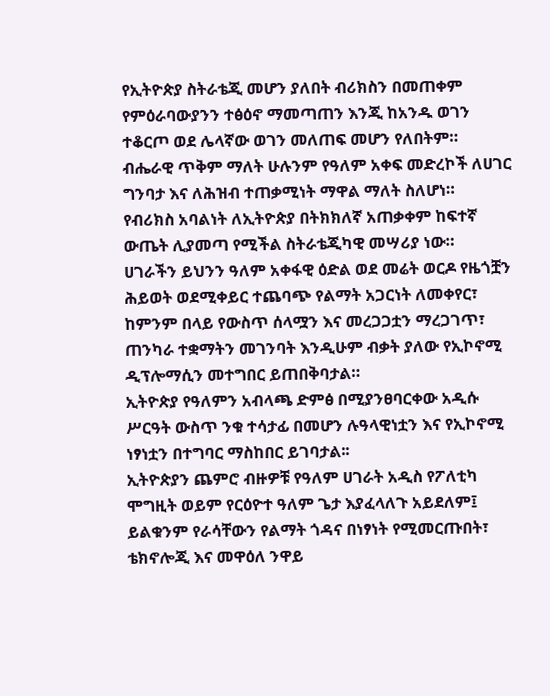የኢትዮጵያ ስትራቴጂ መሆን ያለበት ብሪክስን በመጠቀም የምዕራባውያንን ተፅዕኖ ማመጣጠን እንጂ ከአንዱ ወገን ተቆርጦ ወደ ሌላኛው ወገን መለጠፍ መሆን የለበትም።
ብሔራዊ ጥቅም ማለት ሁሉንም የዓለም አቀፍ መድረኮች ለሀገር ግንባታ እና ለሕዝብ ተጠቃሚነት ማዋል ማለት ስለሆነ።
የብሪክስ አባልነት ለኢትዮጵያ በትክክለኛ አጠቃቀም ከፍተኛ ውጤት ሊያመጣ የሚችል ስትራቴጂካዊ መሣሪያ ነው።
ሀገራችን ይህንን ዓለም አቀፋዊ ዕድል ወደ መሬት ወርዶ የዜጎቿን ሕይወት ወደሚቀይር ተጨባጭ የልማት አጋርነት ለመቀየር፣ ከምንም በላይ የውስጥ ሰላሟን እና መረጋጋቷን ማረጋገጥ፣ ጠንካራ ተቋማትን መገንባት እንዲሁም ብቃት ያለው የኢኮኖሚ ዲፕሎማሲን መተግበር ይጠበቅባታል።
ኢትዮጵያ የዓለምን አብላጫ ድምፅ በሚያንፀባርቀው አዲሱ ሥርዓት ውስጥ ንቁ ተሳታፊ በመሆን ሉዓላዊነቷን እና የኢኮኖሚ ነፃነቷን በተግባር ማስከበር ይገባታል፡፡
ኢትዮጵያን ጨምሮ ብዙዎቹ የዓለም ሀገራት አዲስ የፖለቲካ ሞግዚት ወይም የርዕዮተ ዓለም ጌታ እያፈላለጉ አይደለም፤ ይልቁንም የራሳቸውን የልማት ጎዳና በነፃነት የሚመርጡበት፣ ቴክኖሎጂ እና መዋዕለ ንዋይ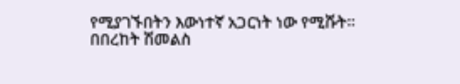የሚያገኙበትን እውነተኛ አጋርነት ነው የሚሹት።
በበረከት ሽመልስ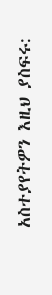አስተያየትዎን እዚህ ያስፍሩ: